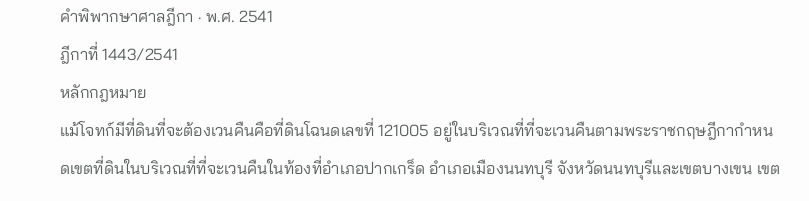คำพิพากษาศาลฎีกา · พ.ศ. 2541
ฎีกาที่ 1443/2541
หลักกฎหมาย
แม้โจทก์มีที่ดินที่จะต้องเวนคืนคือที่ดินโฉนดเลขที่ 121005 อยู่ในบริเวณที่ที่จะเวนคืนตามพระราชกฤษฎีกากำหนดเขตที่ดินในบริเวณที่ที่จะเวนคืนในท้องที่อำเภอปากเกร็ด อำเภอเมืองนนทบุรี จังหวัดนนทบุรีและเขตบางเขน เขต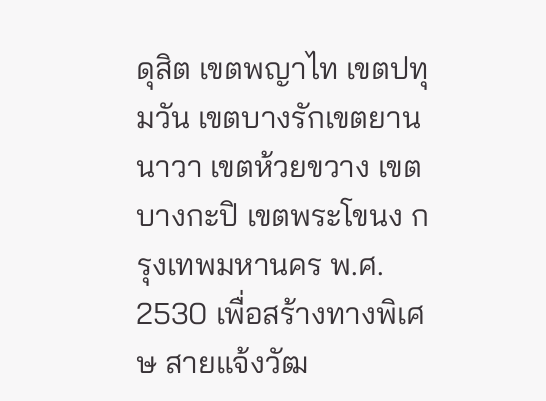ดุสิต เขตพญาไท เขตปทุมวัน เขตบางรักเขตยานนาวา เขตห้วยขวาง เขตบางกะปิ เขตพระโขนง กรุงเทพมหานคร พ.ศ. 2530 เพื่อสร้างทางพิเศษ สายแจ้งวัฒ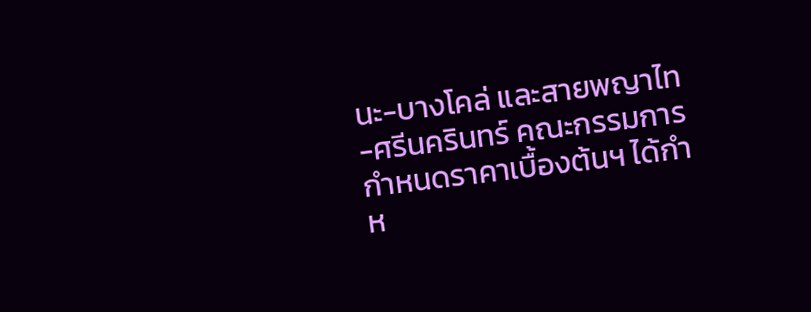นะ-บางโคล่ และสายพญาไท-ศรีนครินทร์ คณะกรรมการกำหนดราคาเบื้องต้นฯ ได้กำห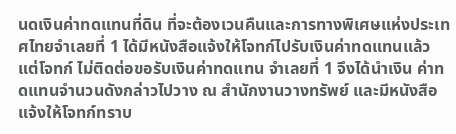นดเงินค่าทดแทนที่ดิน ที่จะต้องเวนคืนและการทางพิเศษแห่งประเทศไทยจำเลยที่ 1 ได้มีหนังสือแจ้งให้โจทก์ไปรับเงินค่าทดแทนแล้ว แต่โจทก์ ไม่ติดต่อขอรับเงินค่าทดแทน จำเลยที่ 1 จึงได้นำเงิน ค่าทดแทนจำนวนดังกล่าวไปวาง ณ สำนักงานวางทรัพย์ และมีหนังสือแจ้งให้โจทก์ทราบ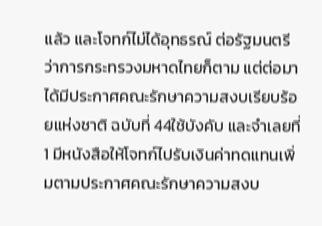แล้ว และโจทก์ไม่ได้อุทธรณ์ ต่อรัฐมนตรีว่าการกระทรวงมหาดไทยก็ตาม แต่ต่อมาได้มีประกาศคณะรักษาความสงบเรียบร้อยแห่งชาติ ฉบับที่ 44ใช้บังคับ และจำเลยที่ 1 มีหนังสือให้โจทก์ไปรับเงินค่าทดแทนเพิ่มตามประกาศคณะรักษาความสงบ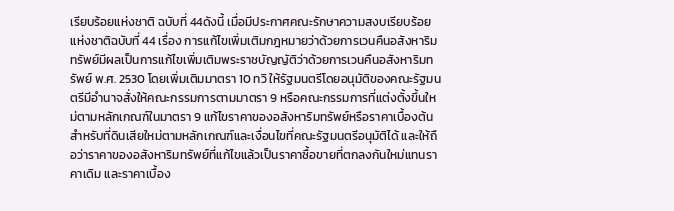เรียบร้อยแห่งชาติ ฉบับที่ 44ดังนี้ เมื่อมีประกาศคณะรักษาความสงบเรียบร้อยแห่งชาติฉบับที่ 44 เรื่อง การแก้ไขเพิ่มเติมกฎหมายว่าด้วยการเวนคืนอสังหาริมทรัพย์มีผลเป็นการแก้ไขเพิ่มเติมพระราชบัญญัติว่าด้วยการเวนคืนอสังหาริมทรัพย์ พ.ศ. 2530 โดยเพิ่มเติมมาตรา 10 ทวิ ให้รัฐมนตรีโดยอนุมัติของคณะรัฐมนตรีมีอำนาจสั่งให้คณะกรรมการตามมาตรา 9 หรือคณะกรรมการที่แต่งตั้งขึ้นใหม่ตามหลักเกณฑ์ในมาตรา 9 แก้ไขราคาของอสังหาริมทรัพย์หรือราคาเบื้องต้นสำหรับที่ดินเสียใหม่ตามหลักเกณฑ์และเงื่อนไขที่คณะรัฐมนตรีอนุมัติได้ และให้ถือว่าราคาของอสังหาริมทรัพย์ที่แก้ไขแล้วเป็นราคาซื้อขายที่ตกลงกันใหม่แทนราคาเดิม และราคาเบื้อง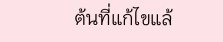ต้นที่แก้ไขแล้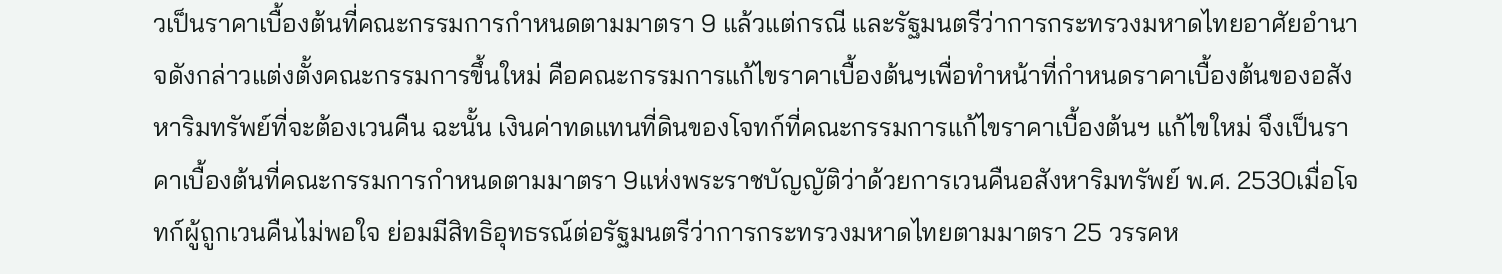วเป็นราคาเบื้องต้นที่คณะกรรมการกำหนดตามมาตรา 9 แล้วแต่กรณี และรัฐมนตรีว่าการกระทรวงมหาดไทยอาศัยอำนาจดังกล่าวแต่งตั้งคณะกรรมการขึ้นใหม่ คือคณะกรรมการแก้ไขราคาเบื้องต้นฯเพื่อทำหน้าที่กำหนดราคาเบื้องต้นของอสังหาริมทรัพย์ที่จะต้องเวนคืน ฉะนั้น เงินค่าทดแทนที่ดินของโจทก์ที่คณะกรรมการแก้ไขราคาเบื้องต้นฯ แก้ไขใหม่ จึงเป็นราคาเบื้องต้นที่คณะกรรมการกำหนดตามมาตรา 9แห่งพระราชบัญญัติว่าด้วยการเวนคืนอสังหาริมทรัพย์ พ.ศ. 2530เมื่อโจทก์ผู้ถูกเวนคืนไม่พอใจ ย่อมมีสิทธิอุทธรณ์ต่อรัฐมนตรีว่าการกระทรวงมหาดไทยตามมาตรา 25 วรรคห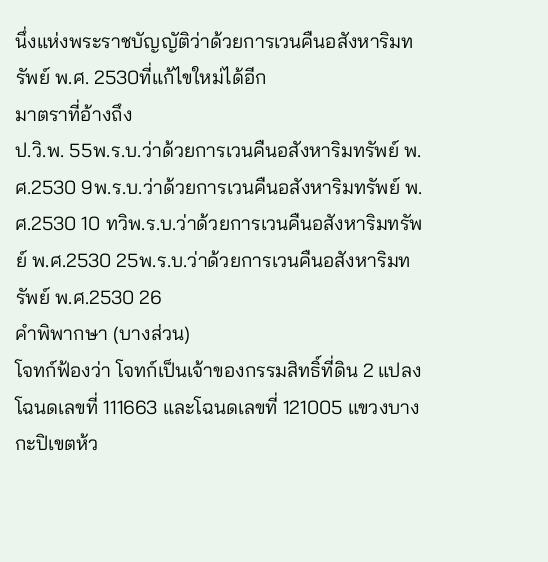นึ่งแห่งพระราชบัญญัติว่าด้วยการเวนคืนอสังหาริมทรัพย์ พ.ศ. 2530ที่แก้ไขใหม่ได้อีก
มาตราที่อ้างถึง
ป.วิ.พ. 55พ.ร.บ.ว่าด้วยการเวนคืนอสังหาริมทรัพย์ พ.ศ.2530 9พ.ร.บ.ว่าด้วยการเวนคืนอสังหาริมทรัพย์ พ.ศ.2530 10 ทวิพ.ร.บ.ว่าด้วยการเวนคืนอสังหาริมทรัพย์ พ.ศ.2530 25พ.ร.บ.ว่าด้วยการเวนคืนอสังหาริมทรัพย์ พ.ศ.2530 26
คำพิพากษา (บางส่วน)
โจทก์ฟ้องว่า โจทก์เป็นเจ้าของกรรมสิทธิ์ที่ดิน 2 แปลงโฉนดเลขที่ 111663 และโฉนดเลขที่ 121005 แขวงบางกะปิเขตห้ว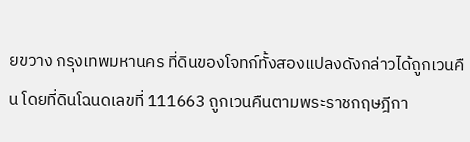ยขวาง กรุงเทพมหานคร ที่ดินของโจทก์ทั้งสองแปลงดังกล่าวได้ถูกเวนคืน โดยที่ดินโฉนดเลขที่ 111663 ถูกเวนคืนตามพระราชกฤษฎีกา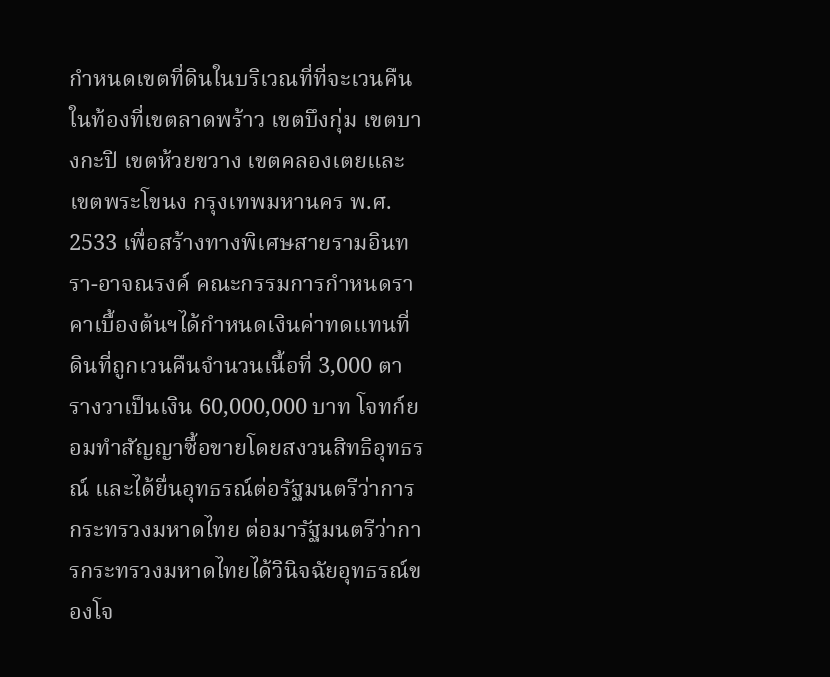กำหนดเขตที่ดินในบริเวณที่ที่จะเวนคืนในท้องที่เขตลาดพร้าว เขตบึงกุ่ม เขตบางกะปิ เขตห้วยขวาง เขตคลองเตยและเขตพระโขนง กรุงเทพมหานคร พ.ศ. 2533 เพื่อสร้างทางพิเศษสายรามอินทรา-อาจณรงค์ คณะกรรมการกำหนดราคาเบื้องต้นฯได้กำหนดเงินค่าทดแทนที่ดินที่ถูกเวนคืนจำนวนเนื้อที่ 3,000 ตารางวาเป็นเงิน 60,000,000 บาท โจทก์ยอมทำสัญญาซื้อขายโดยสงวนสิทธิอุทธรณ์ และได้ยื่นอุทธรณ์ต่อรัฐมนตรีว่าการกระทรวงมหาดไทย ต่อมารัฐมนตรีว่าการกระทรวงมหาดไทยได้วินิจฉัยอุทธรณ์ของโจ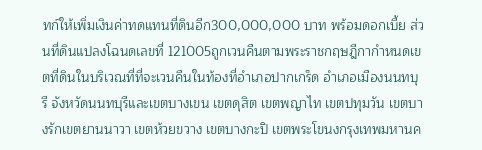ทก์ให้เพิ่มเงินค่าทดแทนที่ดินอีก300,000,000 บาท พร้อมดอกเบี้ย ส่วนที่ดินแปลงโฉนดเลขที่ 121005ถูกเวนคืนตามพระราชกฤษฎีกากำหนดเขตที่ดินในบริเวณที่ที่จะเวนคืนในท้องที่อำเภอปากเกร็ด อำเภอเมืองนนทบุรี จังหวัดนนทบุรีและเขตบางเขน เขตดุสิต เขตพญาไท เขตปทุมวัน เขตบางรักเขตยานนาวา เขตห้วยขวาง เขตบางกะปิ เขตพระโขนงกรุงเทพมหานค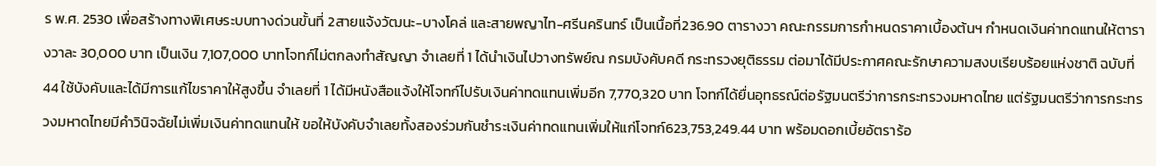ร พ.ศ. 2530 เพื่อสร้างทางพิเศษระบบทางด่วนขั้นที่ 2สายแจ้งวัฒนะ-บางโคล่ และสายพญาไท-ศรีนครินทร์ เป็นเนื้อที่236.90 ตารางวา คณะกรรมการกำหนดราคาเบื้องต้นฯ กำหนดเงินค่าทดแทนให้ตารางวาละ 30,000 บาท เป็นเงิน 7,107,000 บาทโจทก์ไม่ตกลงทำสัญญา จำเลยที่ 1 ได้นำเงินไปวางทรัพย์ณ กรมบังคับคดี กระทรวงยุติธรรม ต่อมาได้มีประกาศคณะรักษาความสงบเรียบร้อยแห่งชาติ ฉบับที่ 44 ใช้บังคับและได้มีการแก้ไขราคาให้สูงขึ้น จำเลยที่ 1 ได้มีหนังสือแจ้งให้โจทก์ไปรับเงินค่าทดแทนเพิ่มอีก 7,770,320 บาท โจทก์ได้ยื่นอุทธรณ์ต่อรัฐมนตรีว่าการกระทรวงมหาดไทย แต่รัฐมนตรีว่าการกระทรวงมหาดไทยมีคำวินิจฉัยไม่เพิ่มเงินค่าทดแทนให้ ขอให้บังคับจำเลยทั้งสองร่วมกันชำระเงินค่าทดแทนเพิ่มให้แก่โจทก์623,753,249.44 บาท พร้อมดอกเบี้ยอัตราร้อ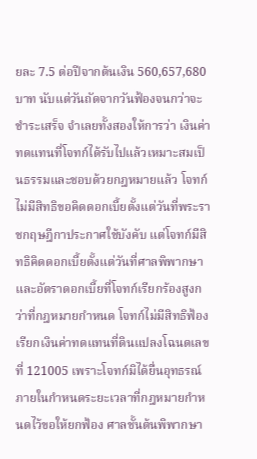ยละ 7.5 ต่อปีจากต้นเงิน 560,657,680 บาท นับแต่วันถัดจากวันฟ้องจนกว่าจะชำระเสร็จ จำเลยทั้งสองให้การว่า เงินค่าทดแทนที่โจทก์ได้รับไปแล้วเหมาะสมเป็นธรรมและชอบด้วยกฎหมายแล้ว โจทก์ไม่มีสิทธิขอคิดดอกเบี้ยตั้งแต่วันที่พระราชกฤษฎีกาประกาศใช้บังคับ แต่โจทก์มีสิทธิคิดดอกเบี้ยตั้งแต่วันที่ศาลพิพากษา และอัตราดอกเบี้ยที่โจทก์เรียกร้องสูงกว่าที่กฎหมายกำหนด โจทก์ไม่มีสิทธิฟ้องเรียกเงินค่าทดแทนที่ดินแปลงโฉนดเลขที่ 121005 เพราะโจทก์มิได้ยื่นอุทธรณ์ภายในกำหนดระยะเวลาที่กฎหมายกำหนดไว้ขอให้ยกฟ้อง ศาลชั้นต้นพิพากษา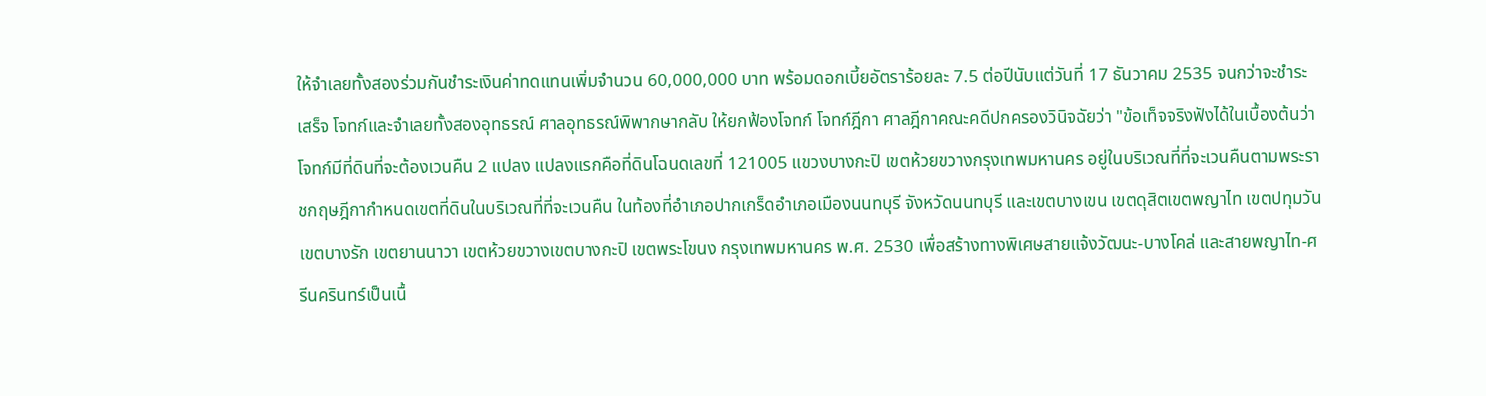ให้จำเลยทั้งสองร่วมกันชำระเงินค่าทดแทนเพิ่มจำนวน 60,000,000 บาท พร้อมดอกเบี้ยอัตราร้อยละ 7.5 ต่อปีนับแต่วันที่ 17 ธันวาคม 2535 จนกว่าจะชำระเสร็จ โจทก์และจำเลยทั้งสองอุทธรณ์ ศาลอุทธรณ์พิพากษากลับ ให้ยกฟ้องโจทก์ โจทก์ฎีกา ศาลฎีกาคณะคดีปกครองวินิจฉัยว่า "ข้อเท็จจริงฟังได้ในเบื้องต้นว่า โจทก์มีที่ดินที่จะต้องเวนคืน 2 แปลง แปลงแรกคือที่ดินโฉนดเลขที่ 121005 แขวงบางกะปิ เขตห้วยขวางกรุงเทพมหานคร อยู่ในบริเวณที่ที่จะเวนคืนตามพระราชกฤษฎีกากำหนดเขตที่ดินในบริเวณที่ที่จะเวนคืน ในท้องที่อำเภอปากเกร็ดอำเภอเมืองนนทบุรี จังหวัดนนทบุรี และเขตบางเขน เขตดุสิตเขตพญาไท เขตปทุมวัน เขตบางรัก เขตยานนาวา เขตห้วยขวางเขตบางกะปิ เขตพระโขนง กรุงเทพมหานคร พ.ศ. 2530 เพื่อสร้างทางพิเศษสายแจ้งวัฒนะ-บางโคล่ และสายพญาไท-ศรีนครินทร์เป็นเนื้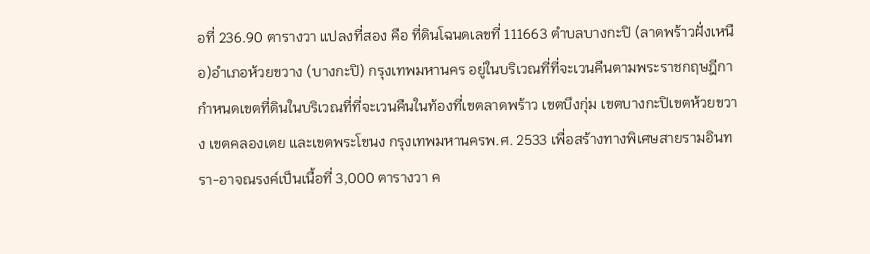อที่ 236.90 ตารางวา แปลงที่สอง คือ ที่ดินโฉนดเลขที่ 111663 ตำบลบางกะปิ (ลาดพร้าวฝั่งเหนือ)อำเภอห้วยขวาง (บางกะปิ) กรุงเทพมหานคร อยู่ในบริเวณที่ที่จะเวนคืนตามพระราชกฤษฎีกากำหนดเขตที่ดินในบริเวณที่ที่จะเวนคืนในท้องที่เขตลาดพร้าว เขตบึงกุ่ม เขตบางกะปิเขตห้วยขวาง เขตคลองเตย และเขตพระโขนง กรุงเทพมหานครพ.ศ. 2533 เพื่อสร้างทางพิเศษสายรามอินทรา-อาจณรงค์เป็นเนื้อที่ 3,000 ตารางวา ค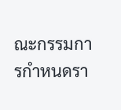ณะกรรมการกำหนดรา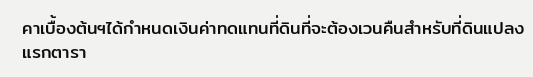คาเบื้องต้นฯได้กำหนดเงินค่าทดแทนที่ดินที่จะต้องเวนคืนสำหรับที่ดินแปลงแรกตารา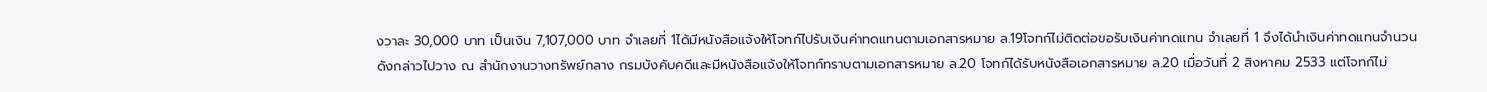งวาละ 30,000 บาท เป็นเงิน 7,107,000 บาท จำเลยที่ 1ได้มีหนังสือแจ้งให้โจทก์ไปรับเงินค่าทดแทนตามเอกสารหมาย ล.19โจทก์ไม่ติดต่อขอรับเงินค่าทดแทน จำเลยที่ 1 จึงได้นำเงินค่าทดแทนจำนวนดังกล่าวไปวาง ณ สำนักงานวางทรัพย์กลาง กรมบังคับคดีและมีหนังสือแจ้งให้โจทก์ทราบตามเอกสารหมาย ล.20 โจทก์ได้รับหนังสือเอกสารหมาย ล.20 เมื่อวันที่ 2 สิงหาคม 2533 แต่โจทก์ไม่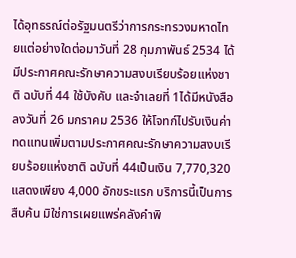ได้อุทธรณ์ต่อรัฐมนตรีว่าการกระทรวงมหาดไทยแต่อย่างใดต่อมาวันที่ 28 กุมภาพันธ์ 2534 ได้มีประกาศคณะรักษาความสงบเรียบร้อยแห่งชาติ ฉบับที่ 44 ใช้บังคับ และจำเลยที่ 1ได้มีหนังสือลงวันที่ 26 มกราคม 2536 ให้โจทก์ไปรับเงินค่าทดแทนเพิ่มตามประกาศคณะรักษาความสงบเรียบร้อยแห่งชาติ ฉบับที่ 44เป็นเงิน 7,770,320
แสดงเพียง 4,000 อักขระแรก บริการนี้เป็นการสืบค้น มิใช่การเผยแพร่คลังคำพิ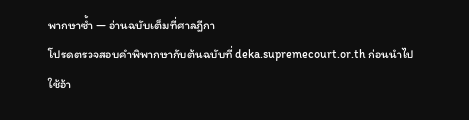พากษาซ้ำ — อ่านฉบับเต็มที่ศาลฎีกา
โปรดตรวจสอบคำพิพากษากับต้นฉบับที่ deka.supremecourt.or.th ก่อนนำไปใช้อ้า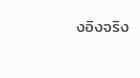งอิงจริง